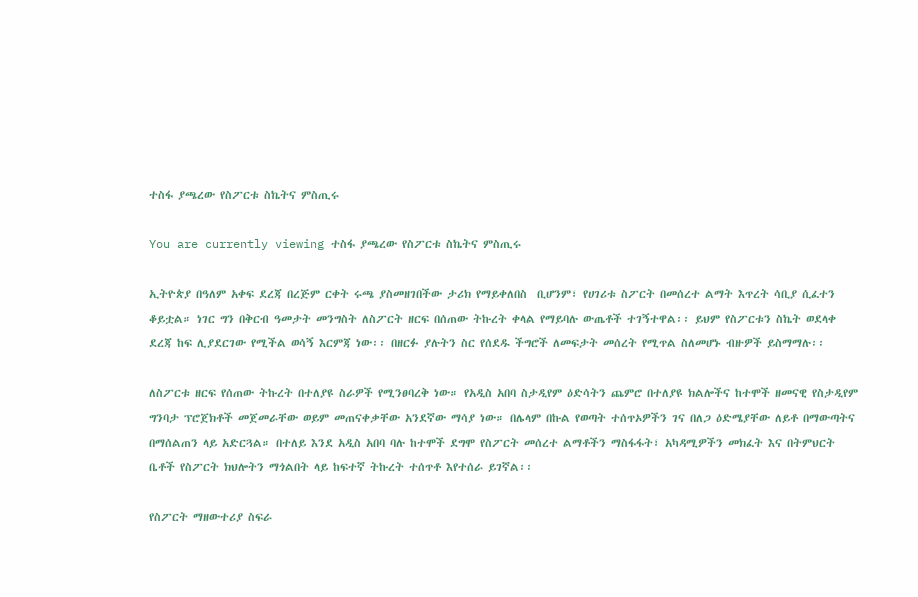ተስፋ ያጫረው የስፖርቱ ስኬትና ምስጢሩ

You are currently viewing ተስፋ ያጫረው የስፖርቱ ስኬትና ምስጢሩ

ኢትዮጵያ በዓለም አቀፍ ደረጃ በረጅም ርቀት ሩጫ ያስመዘገበችው ታሪክ የማይቀለበስ  ቢሆንም፣ የሀገሪቱ ስፖርት በመሰረተ ልማት እጥረት ሳቢያ ሲፈተን ቆይቷል። ነገር ግን በቅርብ ዓመታት መንግስት ለስፖርት ዘርፍ በሰጠው ትኩረት ቀላል የማይባሉ ውጤቶች ተገኝተዋል፡፡ ይህም የስፖርቱን ስኬት ወደላቀ ደረጃ ከፍ ሊያደርገው የሚችል ወሳኝ እርምጃ ነው፡፡ በዘርፉ ያሉትን ስር የሰደዱ ችግሮች ለመፍታት መሰረት የሚጥል ስለመሆኑ ብዙዎች ይስማማሉ፡፡

ለስፖርቱ ዘርፍ የሰጠው ትኩረት በተለያዩ ስራዎች የሚንፀባረቅ ነው። የአዲስ አበባ ስታዲየም ዕድሳትን ጨምሮ በተለያዩ ክልሎችና ከተሞች ዘመናዊ የስታዲየም ግንባታ ፕሮጀክቶች መጀመራቸው ወይም መጠናቀቃቸው አንደኛው ማሳያ ነው። በሌላም በኩል የወጣት ተሰጥኦዎችን ገና በለጋ ዕድሜያቸው ለይቶ በማውጣትና በማሰልጠን ላይ አድርጓል። በተለይ እንደ አዲስ አበባ ባሉ ከተሞች ደግሞ የስፖርት መሰረተ ልማቶችን ማስፋፋት፣ አካዳሚዎችን መክፈት እና በትምህርት ቤቶች የስፖርት ክህሎትን ማጎልበት ላይ ከፍተኛ ትኩረት ተሰጥቶ እየተሰራ ይገኛል፡፡

የስፖርት ማዘውተሪያ ስፍራ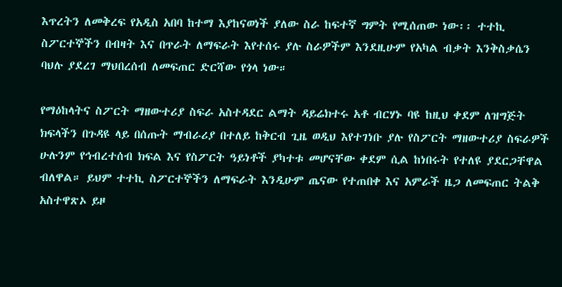እጥረትን ለመቅረፍ የአዲስ አበባ ከተማ እያከናወነች ያለው ስራ ከፍተኛ ግምት የሚሰጠው ነው፡፡ ተተኪ ስፖርተኞችን በብዛት እና በጥራት ለማፍራት እየተሰሩ ያሉ ስራዎችም እንደዚሁም የአካል ብቃት እንቅስቃሴን ባህሉ ያደረገ ማህበረሰብ ለመፍጠር ድርሻው የጎላ ነው።

የማዕከላትና ስፖርት ማዘውተሪያ ስፍራ አስተዳደር ልማት ዳይሬክተሩ አቶ ብርሃኑ ባዩ ከዚህ ቀደም ለዝግጅት ክፍላችን በጉዳዩ ላይ በሰጡት ማብራሪያ በተለይ ከቅርብ ጊዜ ወዲህ እየተገነቡ ያሉ የስፖርት ማዘውተሪያ ስፍራዎች ሁሉንም የኅብረተሰብ ክፍል እና የስፖርት ዓይነቶች ያካተቱ መሆናቸው ቀደም ሲል ከነበሩት የተለዩ ያደርጋቸዋል ብለዋል። ይህም ተተኪ ስፖርተኞችን ለማፍራት እንዲሁም ጤናው የተጠበቀ እና አምራች ዜጋ ለመፍጠር ትልቅ አስተዋጽኦ ይዞ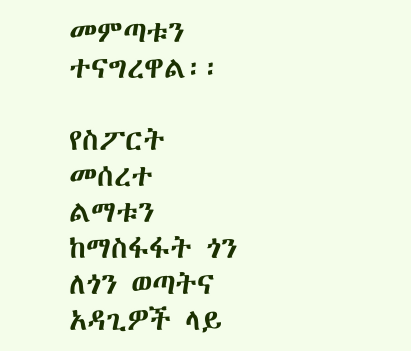መምጣቱን ተናግረዋል፡፡

የስፖርት መሰረተ ልማቱን ከማስፋፋት ጎን ለጎን ወጣትና አዳጊዎች ላይ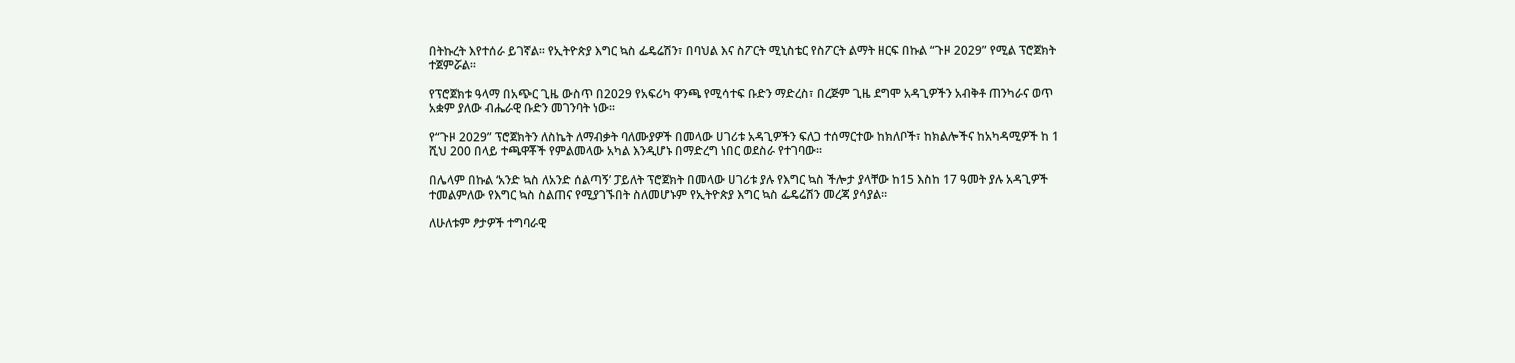በትኩረት እየተሰራ ይገኛል፡፡ የኢትዮጵያ እግር ኳስ ፌዴሬሽን፣ በባህል እና ስፖርት ሚኒስቴር የስፖርት ልማት ዘርፍ በኩል “ጉዞ 2029” የሚል ፕሮጀክት ተጀምሯል፡፡

የፕሮጀክቱ ዓላማ በአጭር ጊዜ ውስጥ በ2029 የአፍሪካ ዋንጫ የሚሳተፍ ቡድን ማድረስ፣ በረጅም ጊዜ ደግሞ አዳጊዎችን አብቅቶ ጠንካራና ወጥ አቋም ያለው ብሔራዊ ቡድን መገንባት ነው፡፡

የ“ጉዞ 2029” ፕሮጀክትን ለስኬት ለማብቃት ባለሙያዎች በመላው ሀገሪቱ አዳጊዎችን ፍለጋ ተሰማርተው ከክለቦች፣ ከክልሎችና ከአካዳሚዎች ከ 1 ሺህ 200 በላይ ተጫዋቾች የምልመላው አካል እንዲሆኑ በማድረግ ነበር ወደስራ የተገባው፡፡

በሌላም በኩል ‘አንድ ኳስ ለአንድ ሰልጣኝ’ ፓይለት ፕሮጀክት በመላው ሀገሪቱ ያሉ የእግር ኳስ ችሎታ ያላቸው ከ15 እስከ 17 ዓመት ያሉ አዳጊዎች ተመልምለው የእግር ኳስ ስልጠና የሚያገኙበት ስለመሆኑም የኢትዮጵያ እግር ኳስ ፌዴሬሽን መረጃ ያሳያል፡፡

ለሁለቱም ፆታዎች ተግባራዊ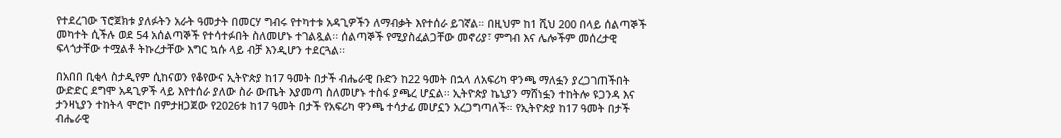የተደረገው ፕሮጀክቱ ያለፉትን አራት ዓመታት በመርሃ ግብሩ የተካተቱ አዳጊዎችን ለማብቃት እየተሰራ ይገኛል። በዚህም ከ1 ሺህ 200 በላይ ሰልጣኞች መካተት ሲችሉ ወደ 54 አሰልጣኞች የተሳተፉበት ስለመሆኑ ተገልጿል፡፡ ሰልጣኞች የሚያስፈልጋቸው መኖሪያ፣ ምግብ እና ሌሎችም መሰረታዊ ፍላጎታቸው ተሟልቶ ትኩረታቸው እግር ኳሱ ላይ ብቻ እንዲሆን ተደርጓል፡፡

በአበበ ቢቂላ ስታዲየም ሲከናወን የቆየውና ኢትዮጵያ ከ17 ዓመት በታች ብሔራዊ ቡድን ከ22 ዓመት በኋላ ለአፍሪካ ዋንጫ ማለፏን ያረጋገጠችበት ውድድር ደግሞ አዳጊዎች ላይ እየተሰራ ያለው ስራ ውጤት እያመጣ ስለመሆኑ ተስፋ ያጫረ ሆኗል፡፡ ኢትዮጵያ ኬኒያን ማሸነፏን ተከትሎ ዩጋንዳ እና ታንዛኒያን ተከትላ ሞሮኮ በምታዘጋጀው የ2026ቱ ከ17 ዓመት በታች የአፍሪካ ዋንጫ ተሳታፊ መሆኗን አረጋግጣለች። የኢትዮጵያ ከ17 ዓመት በታች ብሔራዊ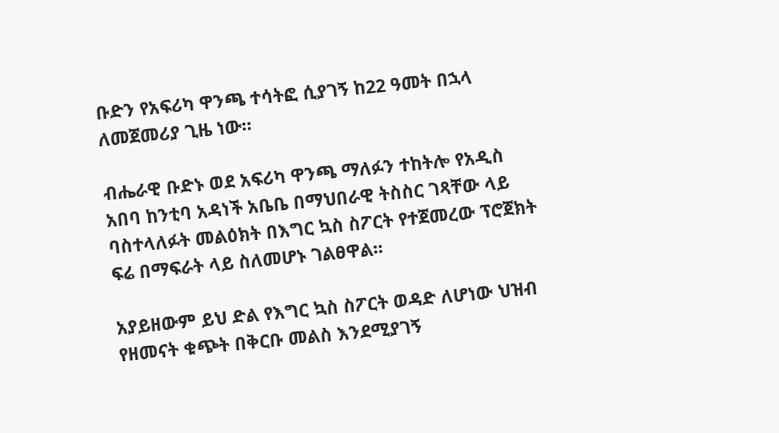ቡድን የአፍሪካ ዋንጫ ተሳትፎ ሲያገኝ ከ22 ዓመት በኋላ ለመጀመሪያ ጊዜ ነው።

ብሔራዊ ቡድኑ ወደ አፍሪካ ዋንጫ ማለፉን ተከትሎ የአዲስ አበባ ከንቲባ አዳነች አቤቤ በማህበራዊ ትስስር ገጻቸው ላይ ባስተላለፉት መልዕክት በእግር ኳስ ስፖርት የተጀመረው ፕሮጀክት ፍሬ በማፍራት ላይ ስለመሆኑ ገልፀዋል፡፡

አያይዘውም ይህ ድል የእግር ኳስ ስፖርት ወዳድ ለሆነው ህዝብ የዘመናት ቁጭት በቅርቡ መልስ እንደሚያገኝ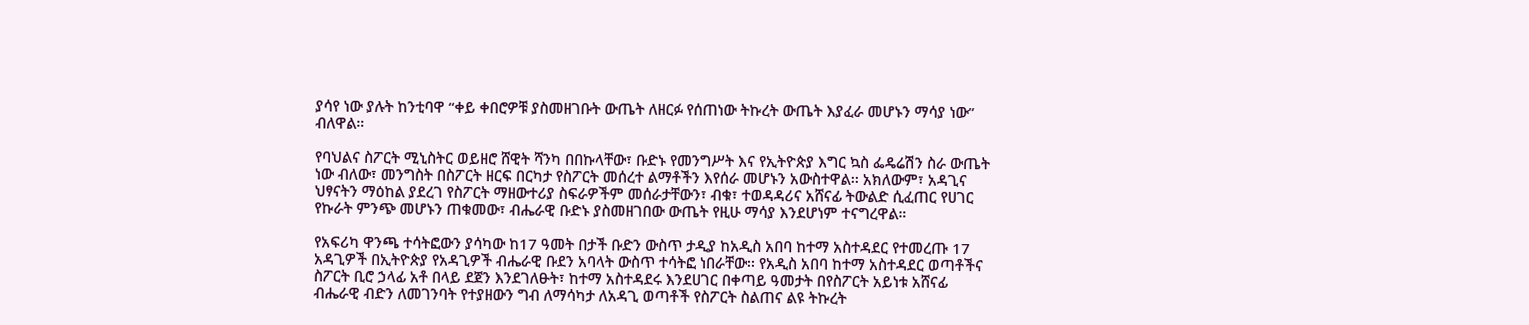ያሳየ ነው ያሉት ከንቲባዋ “ቀይ ቀበሮዎቹ ያስመዘገቡት ውጤት ለዘርፉ የሰጠነው ትኩረት ውጤት እያፈራ መሆኑን ማሳያ ነው” ብለዋል።

የባህልና ስፖርት ሚኒስትር ወይዘሮ ሸዊት ሻንካ በበኩላቸው፣ ቡድኑ የመንግሥት እና የኢትዮጵያ እግር ኳስ ፌዴሬሽን ስራ ውጤት ነው ብለው፣ መንግስት በስፖርት ዘርፍ በርካታ የስፖርት መሰረተ ልማቶችን እየሰራ መሆኑን አውስተዋል፡፡ አክለውም፣ አዳጊና ህፃናትን ማዕከል ያደረገ የስፖርት ማዘውተሪያ ስፍራዎችም መሰራታቸውን፣ ብቁ፣ ተወዳዳሪና አሸናፊ ትውልድ ሲፈጠር የሀገር የኩራት ምንጭ መሆኑን ጠቁመው፣ ብሔራዊ ቡድኑ ያስመዘገበው ውጤት የዚሁ ማሳያ እንደሆነም ተናግረዋል።

የአፍሪካ ዋንጫ ተሳትፎውን ያሳካው ከ17 ዓመት በታች ቡድን ውስጥ ታዲያ ከአዲስ አበባ ከተማ አስተዳደር የተመረጡ 17 አዳጊዎች በኢትዮጵያ የአዳጊዎች ብሔራዊ ቡደን አባላት ውስጥ ተሳትፎ ነበራቸው፡፡ የአዲስ አበባ ከተማ አስተዳደር ወጣቶችና ስፖርት ቢሮ ኃላፊ አቶ በላይ ደጀን እንደገለፁት፣ ከተማ አስተዳደሩ እንደሀገር በቀጣይ ዓመታት በየስፖርት አይነቱ አሸናፊ ብሔራዊ ብድን ለመገንባት የተያዘውን ግብ ለማሳካታ ለአዳጊ ወጣቶች የስፖርት ስልጠና ልዩ ትኩረት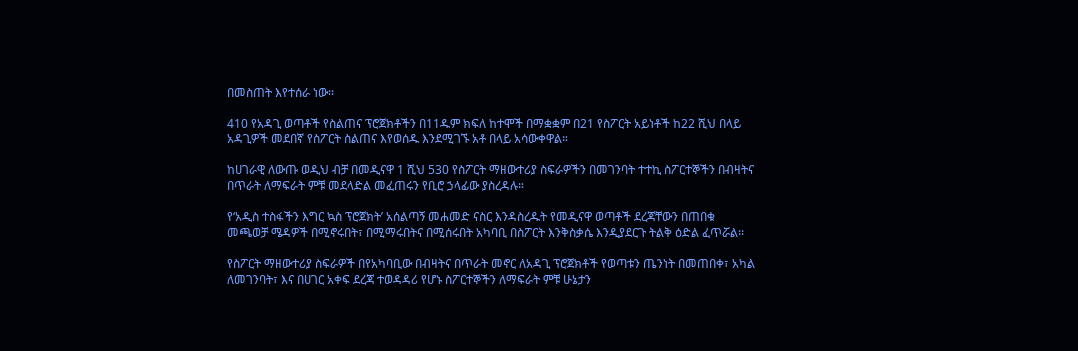በመስጠት እየተሰራ ነው፡፡

410 የአዳጊ ወጣቶች የስልጠና ፕሮጀክቶችን በ11ዱም ክፍለ ከተሞች በማቋቋም በ21 የስፖርት አይነቶች ከ22 ሺህ በላይ አዳጊዎች መደበኛ የስፖርት ስልጠና እየወሰዱ እንደሚገኙ አቶ በላይ አሳውቀዋል።

ከሀገራዊ ለውጡ ወዲህ ብቻ በመዲናዋ 1 ሺህ 530 የስፖርት ማዘውተሪያ ስፍራዎችን በመገንባት ተተኪ ስፖርተኞችን በብዛትና በጥራት ለማፍራት ምቹ መደላድል መፈጠሩን የቢሮ ኃላፊው ያስረዳሉ።

የ‘አዲስ ተስፋችን እግር ኳስ ፕሮጀክት’ አሰልጣኝ መሐመድ ናስር እንዳስረዱት የመዲናዋ ወጣቶች ደረጃቸውን በጠበቁ መጫወቻ ሜዳዎች በሚኖሩበት፣ በሚማሩበትና በሚሰሩበት አካባቢ በስፖርት እንቅስቃሴ እንዲያደርጉ ትልቅ ዕድል ፈጥሯል፡፡

የስፖርት ማዘውተሪያ ስፍራዎች በየአካባቢው በብዛትና በጥራት መኖር ለአዳጊ ፕሮጀክቶች የወጣቱን ጤንነት በመጠበቀ፣ አካል ለመገንባት፣ እና በሀገር አቀፍ ደረጃ ተወዳዳሪ የሆኑ ስፖርተኞችን ለማፍራት ምቹ ሁኔታን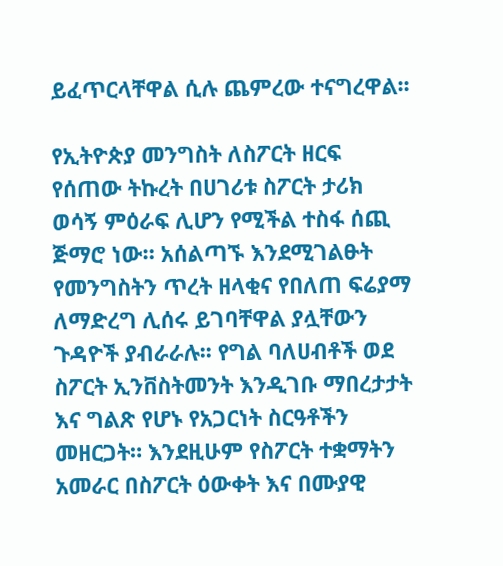ይፈጥርላቸዋል ሲሉ ጨምረው ተናግረዋል፡፡

የኢትዮጵያ መንግስት ለስፖርት ዘርፍ የሰጠው ትኩረት በሀገሪቱ ስፖርት ታሪክ ወሳኝ ምዕራፍ ሊሆን የሚችል ተስፋ ሰጪ ጅማሮ ነው። አሰልጣኙ እንደሚገልፁት የመንግስትን ጥረት ዘላቂና የበለጠ ፍሬያማ ለማድረግ ሊሰሩ ይገባቸዋል ያሏቸውን ጉዳዮች ያብራራሉ፡፡ የግል ባለሀብቶች ወደ ስፖርት ኢንቨስትመንት እንዲገቡ ማበረታታት እና ግልጽ የሆኑ የአጋርነት ስርዓቶችን መዘርጋት። እንደዚሁም የስፖርት ተቋማትን አመራር በስፖርት ዕውቀት እና በሙያዊ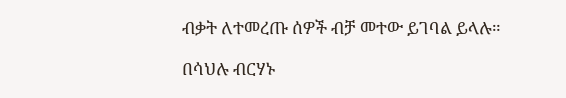ብቃት ለተመረጡ ሰዎች ብቻ መተው ይገባል ይላሉ።

በሳህሉ ብርሃኑ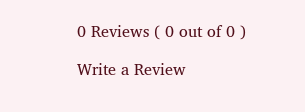0 Reviews ( 0 out of 0 )

Write a Review